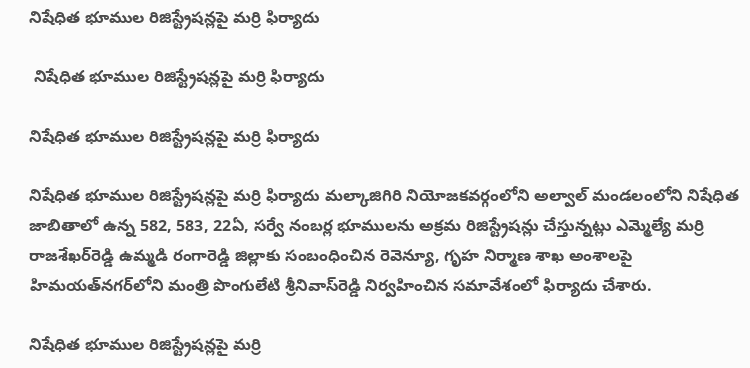నిషేధిత భూముల రిజిస్ట్రేషన్లపై మర్రి ఫిర్యాదు

 నిషేధిత భూముల రిజిస్ట్రేషన్లపై మర్రి ఫిర్యాదు

నిషేధిత భూముల రిజిస్ట్రేషన్లపై మర్రి ఫిర్యాదు

నిషేధిత భూముల రిజిస్ట్రేషన్లపై మర్రి ఫిర్యాదు మల్కాజిగిరి నియోజకవర్గంలోని అల్వాల్‌ మండలంలోని నిషేధిత జాబితాలో ఉన్న 582, 583, 22ఏ, సర్వే నంబర్ల భూములను అక్రమ రిజిస్ట్రేషన్లు చేస్తున్నట్లు ఎమ్మెల్యే మర్రి రాజశేఖర్‌రెడ్డి ఉమ్మడి రంగారెడ్డి జిల్లాకు సంబంధించిన రెవెన్యూ, గృహ నిర్మాణ శాఖ అంశాలపై హిమయత్‌నగర్‌లోని మంత్రి పొంగులేటి శ్రీనివాస్‌రెడ్డి నిర్వహించిన సమావేశంలో ఫిర్యాదు చేశారు.

నిషేధిత భూముల రిజిస్ట్రేషన్లపై మర్రి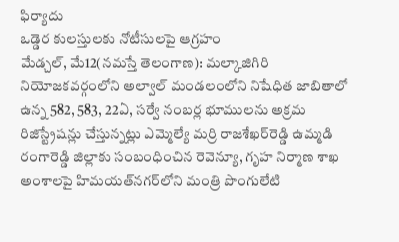ఫిర్యాదు
ఒడ్డెర కులస్తులకు నోటీసులపై ఆగ్రహం
మేడ్చల్‌, మే12(నమస్తే తెలంగాణ): మల్కాజిగిరి నియోజకవర్గంలోని అల్వాల్‌ మండలంలోని నిషేధిత జాబితాలో ఉన్న 582, 583, 22ఏ, సర్వే నంబర్ల భూములను అక్రమ రిజిస్ట్రేషన్లు చేస్తున్నట్లు ఎమ్మెల్యే మర్రి రాజశేఖర్‌రెడ్డి ఉమ్మడి రంగారెడ్డి జిల్లాకు సంబంధించిన రెవెన్యూ, గృహ నిర్మాణ శాఖ అంశాలపై హిమయత్‌నగర్‌లోని మంత్రి పొంగులేటి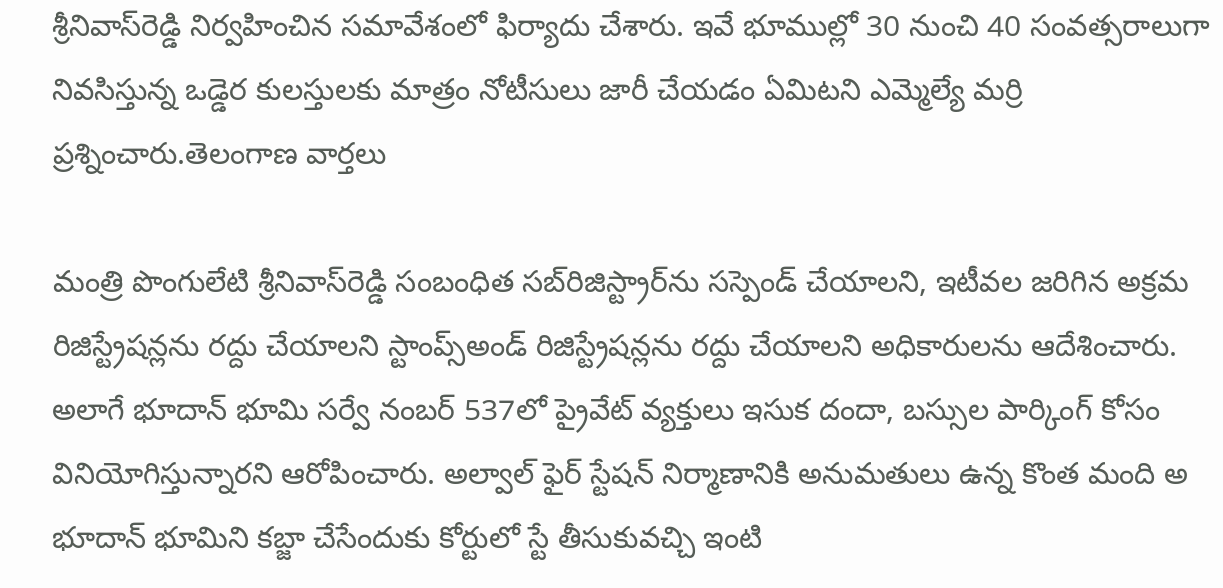శ్రీనివాస్‌రెడ్డి నిర్వహించిన సమావేశంలో ఫిర్యాదు చేశారు. ఇవే భూముల్లో 30 నుంచి 40 సంవత్సరాలుగా నివసిస్తున్న ఒడ్డెర కులస్తులకు మాత్రం నోటీసులు జారీ చేయడం ఏమిటని ఎమ్మెల్యే మర్రి ప్రశ్నించారు.తెలంగాణ వార్తలు

మంత్రి పొంగులేటి శ్రీనివాస్‌రెడ్డి సంబంధిత సబ్‌రిజిస్ట్రార్‌ను సస్పెండ్‌ చేయాలని, ఇటీవల జరిగిన అక్రమ రిజిస్ట్రేషన్లను రద్దు చేయాలని స్టాంప్స్‌అండ్‌ రిజిస్ట్రేషన్లను రద్దు చేయాలని అధికారులను ఆదేశించారు. అలాగే భూదాన్‌ భూమి సర్వే నంబర్‌ 537లో ప్రైవేట్‌ వ్యక్తులు ఇసుక దందా, బస్సుల పార్కింగ్‌ కోసం వినియోగిస్తున్నారని ఆరోపించారు. అల్వాల్‌ ఫైర్‌ స్టేషన్‌ నిర్మాణానికి అనుమతులు ఉన్న కొంత మంది అ భూదాన్‌ భూమిని కబ్జా చేసేందుకు కోర్టులో స్టే తీసుకువచ్చి ఇంటి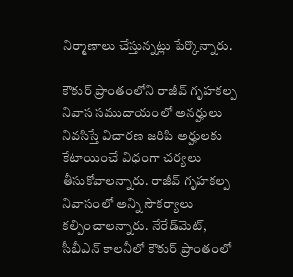నిర్మాణాలు చేస్తున్నట్లు పేర్కొన్నారు.

కౌకుర్‌ ప్రాంతంలోని రాజీవ్‌ గృహకల్ప నివాస సముదాయంలో అనర్హులు నివసిస్తే విచారణ జరిపి అర్హులకు కేటాయించే విధంగా చర్యలు తీసుకోవాలన్నారు. రాజీవ్‌ గృహకల్ప నివాసంలో అన్ని సౌకర్యాలు కల్పించాలన్నారు. నేరేడ్‌మెట్‌, సీబీఎన్‌ కాలనీలో కౌకుర్‌ ప్రాంతంలో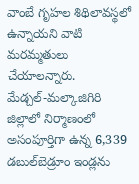వాంబే గృహల శిథిలావస్థలో ఉన్నాయని వాటి మరమ్మతులు చేయాలన్నారు. మేడ్చల్‌-మల్కాజిగిరి జిల్లాలో నిర్మాణంలో అసంపూర్తిగా ఉన్న 6,339 డబుల్‌బెడ్రూం ఇండ్లను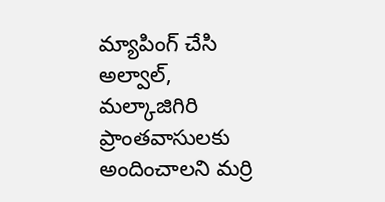మ్యాపింగ్‌ చేసి అల్వాల్‌, మల్కాజిగిరి ప్రాంతవాసులకు అందించాలని మర్రి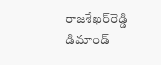రాజశేఖర్‌రెడ్డి డిమాండ్‌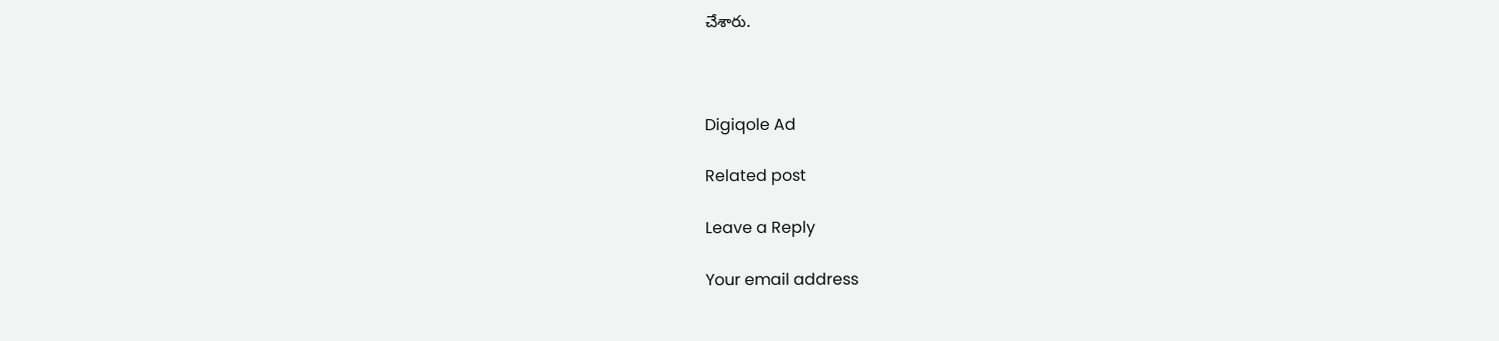చేశారు.



Digiqole Ad

Related post

Leave a Reply

Your email address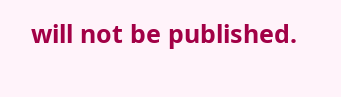will not be published.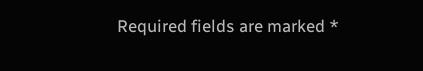Required fields are marked *